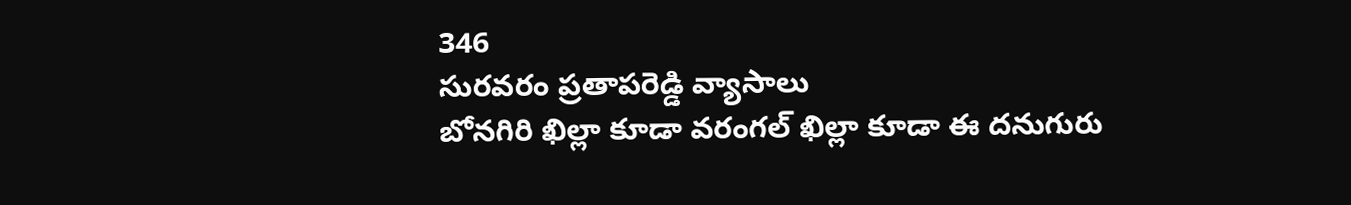346
సురవరం ప్రతాపరెడ్డి వ్యాసాలు
బోనగిరి ఖిల్లా కూడా వరంగల్ ఖిల్లా కూడా ఈ దనుగురు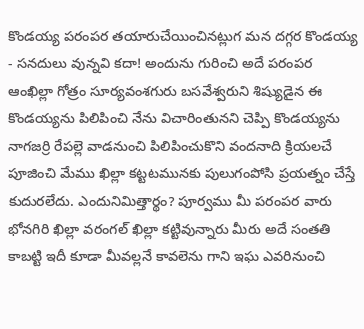కొండయ్య పరంపర తయారుచేయించినట్లుగ మన దగ్గర కొండయ్య - సనదులు వున్నవి కదా! అందును గురించి అదే పరంపర ఆంఖిల్లా గోత్రం సూర్యవంశగురు బసవేశ్వరుని శిష్యుడైన ఈ కొండయ్యను పిలిపించి నేను విచారింతునని చెప్పి కొండయ్యను నాగజర్రి రేపల్లె వాడనుంచి పిలిపించుకొని వందనాది క్రియలచే పూజించి మేము ఖిల్లా కట్టటమునకు పులుగంపోసి ప్రయత్నం చేస్తే కుదురలేదు. ఎందునిమిత్తార్థం? పూర్వము మీ పరంపర వారు భోనగిరి ఖిల్లా వరంగల్ ఖిల్లా కట్టివున్నారు మీరు అదే సంతతి కాబట్టి ఇదీ కూడా మీవల్లనే కావలెను గాని ఇఘ ఎవరినుంచి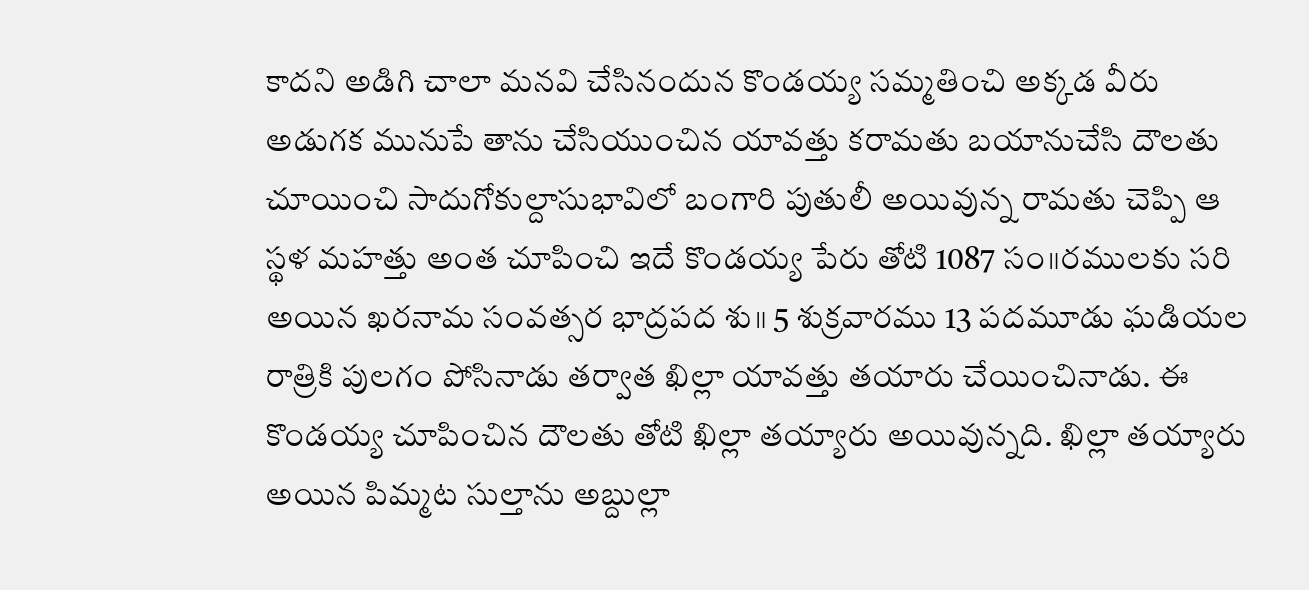కాదని అడిగి చాలా మనవి చేసినందున కొండయ్య సమ్మతించి అక్కడ వీరు అడుగక మునుపే తాను చేసియుంచిన యావత్తు కరామతు బయానుచేసి దౌలతు చూయించి సాదుగోకుల్దాసుభావిలో బంగారి పుతులీ అయివున్న రామతు చెప్పి ఆ స్థళ మహత్తు అంత చూపించి ఇదే కొండయ్య పేరు తోటి 1087 సం॥రములకు సరి అయిన ఖరనామ సంవత్సర భాద్రపద శు॥ 5 శుక్రవారము 13 పదమూడు ఘడియల రాత్రికి పులగం పోసినాడు తర్వాత ఖిల్లా యావత్తు తయారు చేయించినాడు. ఈ కొండయ్య చూపించిన దౌలతు తోటి ఖిల్లా తయ్యారు అయివున్నది. ఖిల్లా తయ్యారు అయిన పిమ్మట సుల్తాను అబ్దుల్లా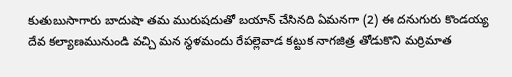కుతుబుసాగారు బాదుషా తమ మురుషదుతో బయాన్ చేసినది ఏమనగా (2) ఈ దనుగురు కొండయ్య దేవ కల్యాణమునుండి వచ్చి మన స్థళమందు రేపల్లెవాడ కట్టుక నాగజిత్ర తోడుకొని మర్రిమాత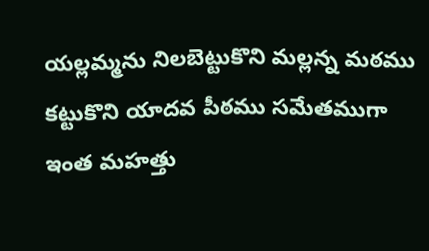యల్లమ్మను నిలబెట్టుకొని మల్లన్న మఠము కట్టుకొని యాదవ పీఠము సమేతముగా ఇంత మహత్తు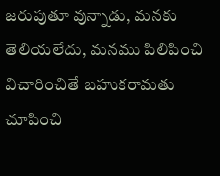జరుపుతూ వున్నాడు, మనకు తెలియలేదు, మనము పిలిపించి విచారించితే బహుకరామతు చూపించి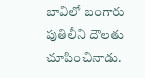బావిలో బంగారు పుతిలీని దౌలతు చూపించినాడు.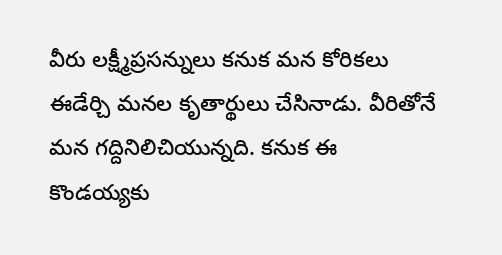వీరు లక్ష్మీప్రసన్నులు కనుక మన కోరికలు ఈడేర్చి మనల కృతార్థులు చేసినాడు. వీరితోనే మన గద్దినిలిచియున్నది. కనుక ఈ కొండయ్యకు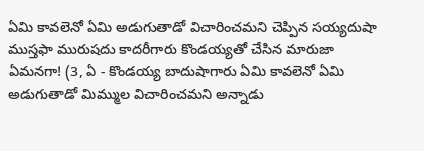ఏమి కావలెనో ఏమి అడుగుతాడో విచారించమని చెప్పిన సయ్యదుషా ముస్తఫా మురుషదు కాదరీగారు కొండయ్యతో చేసిన మారుజా ఏమనగా! (3, ఏ - కొండయ్య బాదుషాగారు ఏమి కావలెనో ఏమి అడుగుతాడో మిమ్ముల విచారించమని అన్నాడు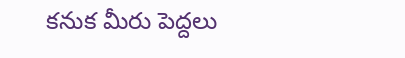కనుక మీరు పెద్దలు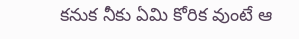కనుక నీకు ఏమి కోరిక వుంటే ఆ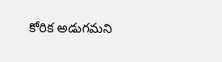కోరిక అడుగమని